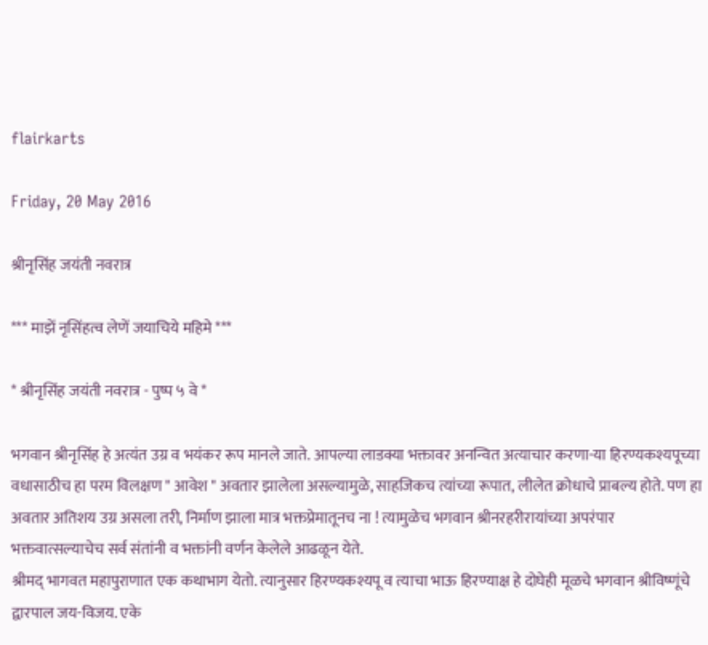flairkarts

Friday, 20 May 2016

श्रीनृसिंह जयंती नवरात्र

*** माझें नृसिंहत्व लेणें जयाचिये महिमे ***

* श्रीनृसिंह जयंती नवरात्र - पुष्प ५ वे *

भगवान श्रीनृसिंह हे अत्यंत उग्र व भयंकर रूप मानले जाते. आपल्या लाडक्या भक्तावर अनन्वित अत्याचार करणा-या हिरण्यकश्यपूच्या वधासाठीच हा परम विलक्षण " आवेश " अवतार झालेला असल्यामुळे, साहजिकच त्यांच्या रूपात, लीलेत क्रोधाचे प्राबल्य होते. पण हा अवतार अतिशय उग्र असला तरी, निर्माण झाला मात्र भक्तप्रेमातूनच ना ! त्यामुळेच भगवान श्रीनरहरीरायांच्या अपरंपार भक्तवात्सल्याचेच सर्व संतांनी व भक्तांनी वर्णन केलेले आढळून येते.
श्रीमद् भागवत महापुराणात एक कथाभाग येतो. त्यानुसार हिरण्यकश्यपू व त्याचा भाऊ हिरण्याक्ष हे दोघेही मूळचे भगवान श्रीविष्णूंचे द्वारपाल जय-विजय. एके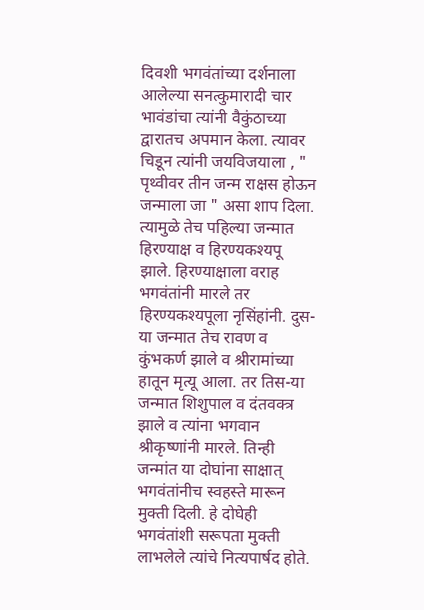दिवशी भगवंतांच्या दर्शनाला आलेल्या सनत्कुमारादी चार भावंडांचा त्यांनी वैकुंठाच्या द्वारातच अपमान केला. त्यावर चिडून त्यांनी जयविजयाला , " पृथ्वीवर तीन जन्म राक्षस होऊन जन्माला जा " असा शाप दिला. त्यामुळे तेच पहिल्या जन्मात हिरण्याक्ष व हिरण्यकश्यपू झाले. हिरण्याक्षाला वराह भगवंतांनी मारले तर हिरण्यकश्यपूला नृसिंहांनी. दुस-या जन्मात तेच रावण व कुंभकर्ण झाले व श्रीरामांच्या हातून मृत्यू आला. तर तिस-या जन्मात शिशुपाल व दंतवक्त्र झाले व त्यांना भगवान श्रीकृष्णांनी मारले. तिन्ही जन्मांत या दोघांना साक्षात् भगवंतांनीच स्वहस्ते मारून मुक्ती दिली. हे दोघेही भगवंतांशी सरूपता मुक्ती लाभलेले त्यांचे नित्यपार्षद होते.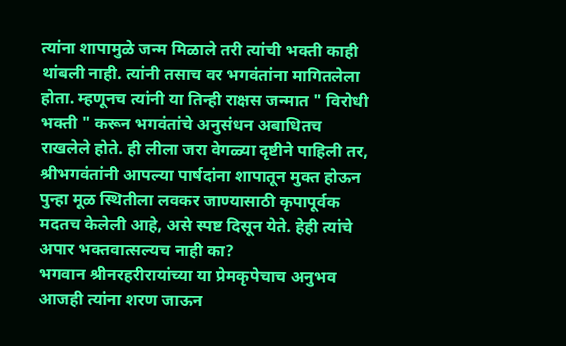त्यांना शापामुळे जन्म मिळाले तरी त्यांची भक्ती काही थांबली नाही. त्यांनी तसाच वर भगवंतांना मागितलेला होता. म्हणूनच त्यांनी या तिन्ही राक्षस जन्मात " विरोधी भक्ती " करून भगवंतांचे अनुसंधन अबाधितच राखलेले होते. ही लीला जरा वेगळ्या दृष्टीने पाहिली तर, श्रीभगवंतांनी आपल्या पार्षदांना शापातून मुक्त होऊन पुन्हा मूळ स्थितीला लवकर जाण्यासाठी कृपापूर्वक मदतच केलेली आहे, असे स्पष्ट दिसून येते. हेही त्यांचे अपार भक्तवात्सल्यच नाही का?
भगवान श्रीनरहरीरायांच्या या प्रेमकृपेचाच अनुभव आजही त्यांना शरण जाऊन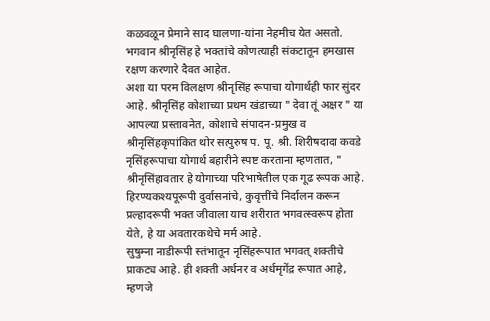कळवळून प्रेमाने साद घालणा-यांना नेहमीच येत असतो. भगवान श्रीनृसिंह हे भक्तांचे कोणत्याही संकटातून हमखास रक्षण करणारे दैवत आहेत.
अशा या परम विलक्षण श्रीनृसिंह रूपाचा योगार्थही फार सुंदर आहे. श्रीनृसिंह कोशाच्या प्रथम खंडाच्या " देवा तूं अक्षर " या आपल्या प्रस्तावनेत, कोशाचे संपादन-प्रमुख व श्रीनृसिंहकृपांकित थोर सत्पुरुष प. पू. श्री. शिरीषदादा कवडे नृसिंहरूपाचा योगार्थ बहारीने स्पष्ट करताना म्हणतात, " श्रीनृसिंहावतार हे योगाच्या परिभाषेतील एक गूढ रूपक आहे. हिरण्यकश्यपूरूपी दुर्वासनांचे, कुवृत्तींचे निर्दालन करून प्रल्हादरूपी भक्त जीवाला याच शरीरात भगवत्स्वरूप होता येते, हे या अवतारकथेचे मर्म आहे.
सुषुम्ना नाडीरूपी स्तंभातून नृसिंहरूपात भगवत् शक्तीचे प्राकट्य आहे. ही शक्ती अर्धनर व अर्धमृगेंद्र रूपात आहे, म्हणजे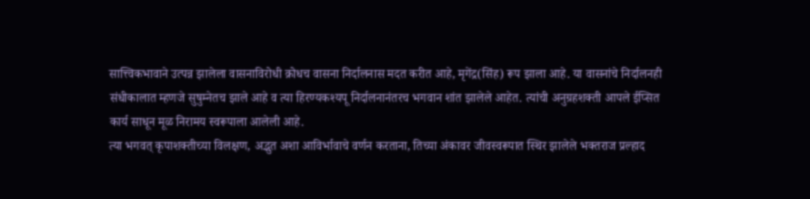सात्त्विकभावाने उत्पन्न झालेला वासनाविरोधी क्रोधच वासना निर्दालनास मदत करीत आहे, मृगेंद्र(सिंह) रूप झाला आहे. या वासनांचे निर्दालनही संधीकालात म्हणजे सुषुम्नेतच झाले आहे व त्या हिरण्यकश्यपू निर्दालनानंतरच भगवान शांत झालेले आहेत. त्यांची अनुग्रहशक्ती आपले ईप्सित कार्य साधून मूळ निरामय स्वरूपाला आलेली आहे.
त्या भगवत् कृपाशक्तीच्या विलक्षण, अद्भुत अशा आविर्भावाचे वर्णन करताना, तिच्या अंकावर जीवस्वरूपात स्थिर झालेले भक्तराज प्रल्हाद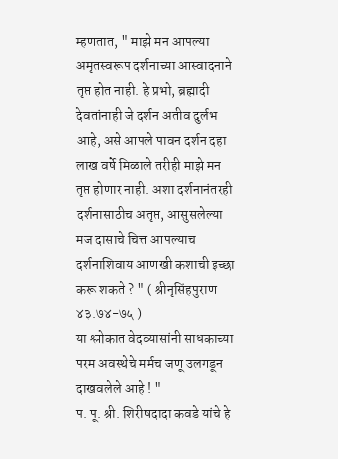म्हणतात, " माझे मन आपल्या अमृतस्वरूप दर्शनाच्या आस्वादनाने तृप्त होत नाही. हे प्रभो, ब्रह्मादी देवतांनाही जे दर्शन अतीव दुर्लभ आहे, असे आपले पावन दर्शन दहा लाख वर्षे मिळाले तरीही माझे मन तृप्त होणार नाही. अशा दर्शनानंतरही दर्शनासाठीच अतृप्त, आसुसलेल्या मज दासाचे चित्त आपल्याच दर्शनाशिवाय आणखी कशाची इच्छा करू शकते ? " ( श्रीनृसिंहपुराण ४३.७४-७५ )
या श्लोकात वेदव्यासांनी साधकाच्या परम अवस्थेचे मर्मच जणू उलगडून दाखवलेले आहे ! "
प. पू. श्री. शिरीषदादा कवडे यांचे हे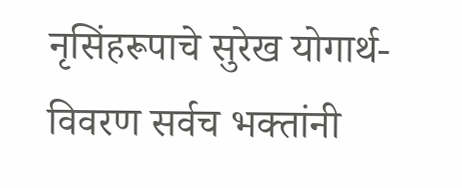नृसिंहरूपाचे सुरेख योगार्थ-विवरण सर्वच भक्तांनी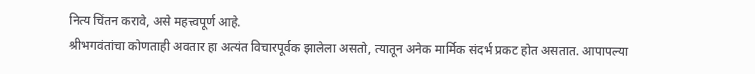नित्य चिंतन करावे, असे महत्त्वपूर्ण आहे.
श्रीभगवंतांचा कोणताही अवतार हा अत्यंत विचारपूर्वक झालेला असतो, त्यातून अनेक मार्मिक संदर्भ प्रकट होत असतात. आपापल्या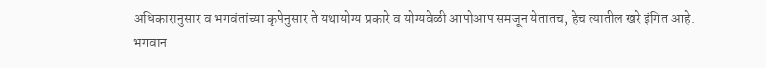अधिकारानुसार व भगवंतांच्या कृपेनुसार ते यथायोग्य प्रकारे व योग्यवेळी आपोआप समजून येतातच, हेच त्यातील खरे इंगित आहे.
भगवान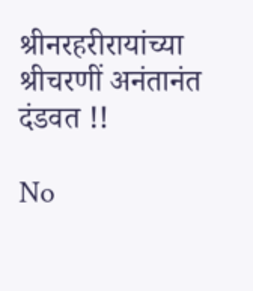श्रीनरहरीरायांच्या श्रीचरणीं अनंतानंत दंडवत !!

No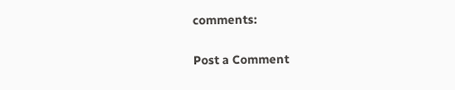comments:

Post a Comment